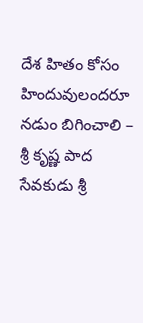దేశ హితం కోసం హిందువులందరూ నడుం బిగించాలి – శ్రీ కృష్ణ పాద సేవకుడు శ్రీ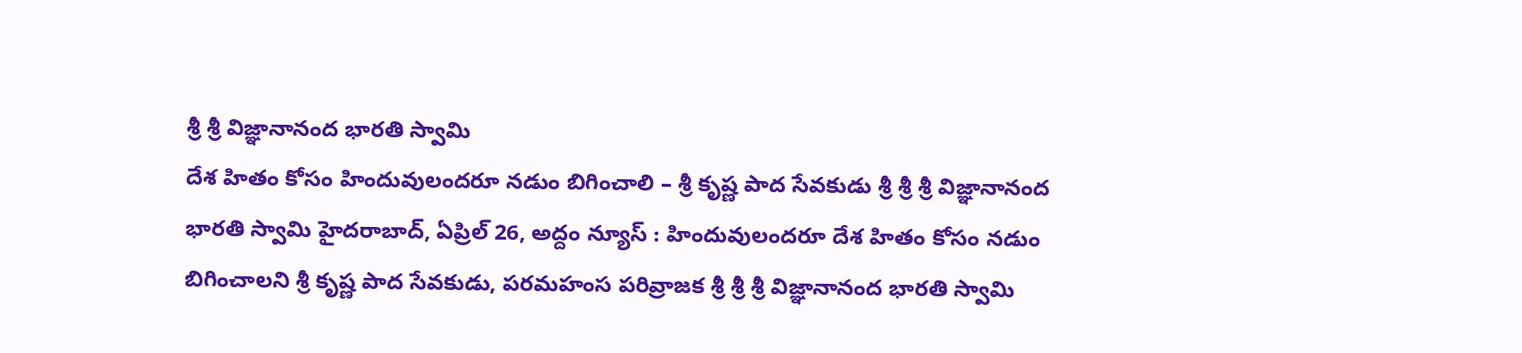శ్రీ శ్రీ విజ్ఞానానంద భారతి స్వామి
దేశ హితం కోసం హిందువులందరూ నడుం బిగించాలి – శ్రీ కృష్ణ పాద సేవకుడు శ్రీ శ్రీ శ్రీ విజ్ఞానానంద భారతి స్వామి హైదరాబాద్, ఏప్రిల్ 26, అద్దం న్యూస్ : హిందువులందరూ దేశ హితం కోసం నడుం బిగించాలని శ్రీ కృష్ణ పాద సేవకుడు, పరమహంస పరివ్రాజక శ్రీ శ్రీ శ్రీ విజ్ఞానానంద భారతి స్వామి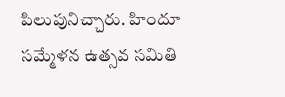పిలుపునిచ్చారు. హిందూ సమ్మేళన ఉత్సవ సమితి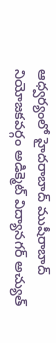ఆధ్వర్యంలో హైదరాబాద్ ముషీరాబాద్ నియోజకవర్గం అడిక్మెట్ విద్యానగర్ అచ్యుత్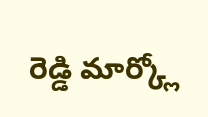రెడ్డి మార్క్లో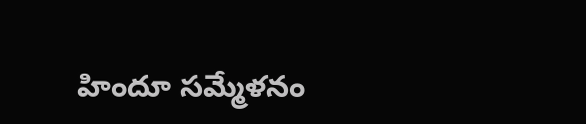హిందూ సమ్మేళనం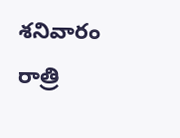శనివారం రాత్రి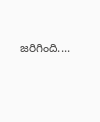జరిగింది....